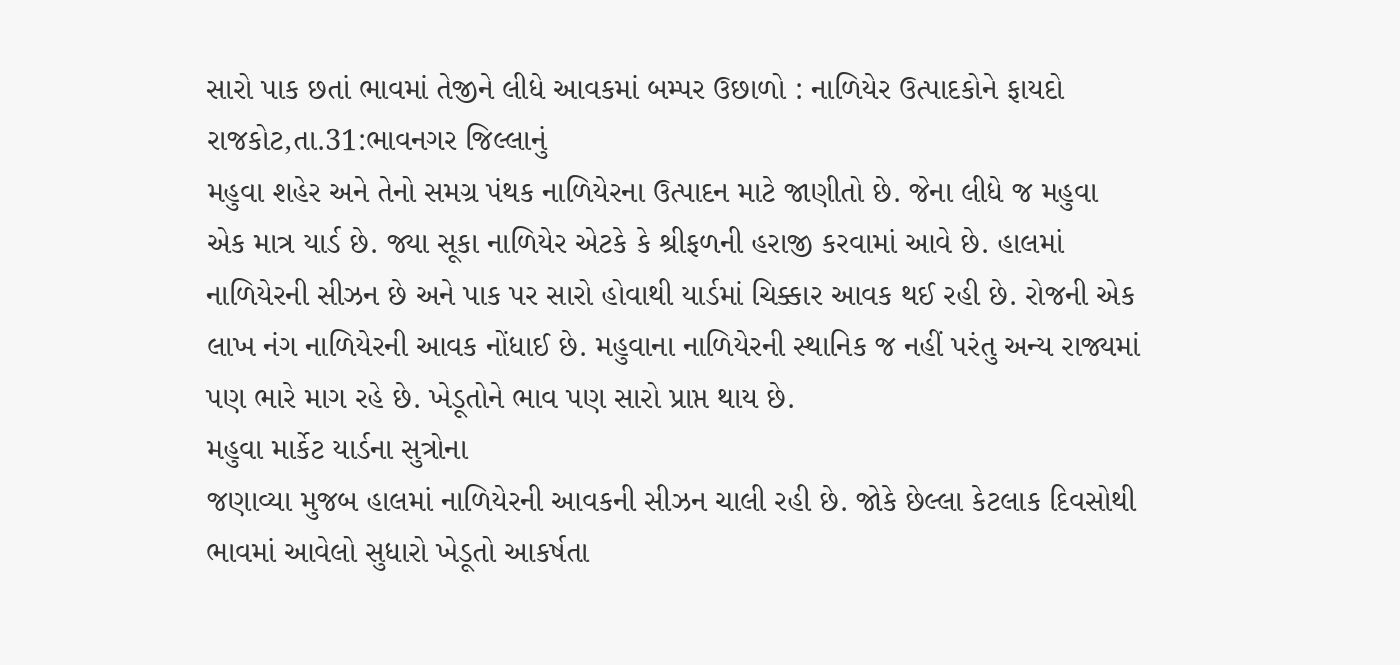સારો પાક છતાં ભાવમાં તેજીને લીધે આવકમાં બમ્પર ઉછાળો : નાળિયેર ઉત્પાદકોને ફાયદો
રાજકોટ,તા.31:ભાવનગર જિલ્લાનું
મહુવા શહેર અને તેનો સમગ્ર પંથક નાળિયેરના ઉત્પાદન માટે જાણીતો છે. જેના લીધે જ મહુવા
એક માત્ર યાર્ડ છે. જ્યા સૂકા નાળિયેર એટકે કે શ્રીફળની હરાજી કરવામાં આવે છે. હાલમાં
નાળિયેરની સીઝન છે અને પાક પર સારો હોવાથી યાર્ડમાં ચિક્કાર આવક થઈ રહી છે. રોજની એક
લાખ નંગ નાળિયેરની આવક નોંધાઈ છે. મહુવાના નાળિયેરની સ્થાનિક જ નહીં પરંતુ અન્ય રાજ્યમાં
પણ ભારે માગ રહે છે. ખેડૂતોને ભાવ પણ સારો પ્રાપ્ત થાય છે.
મહુવા માર્કેટ યાર્ડના સુત્રોના
જણાવ્યા મુજબ હાલમાં નાળિયેરની આવકની સીઝન ચાલી રહી છે. જોકે છેલ્લા કેટલાક દિવસોથી
ભાવમાં આવેલો સુધારો ખેડૂતો આકર્ષતા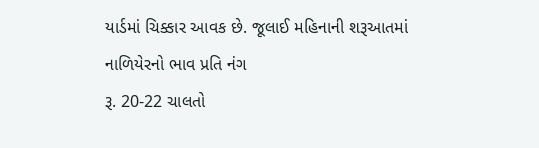યાર્ડમાં ચિક્કાર આવક છે. જૂલાઈ મહિનાની શરૂઆતમાં નાળિયેરનો ભાવ પ્રતિ નંગ
રૂ. 20-22 ચાલતો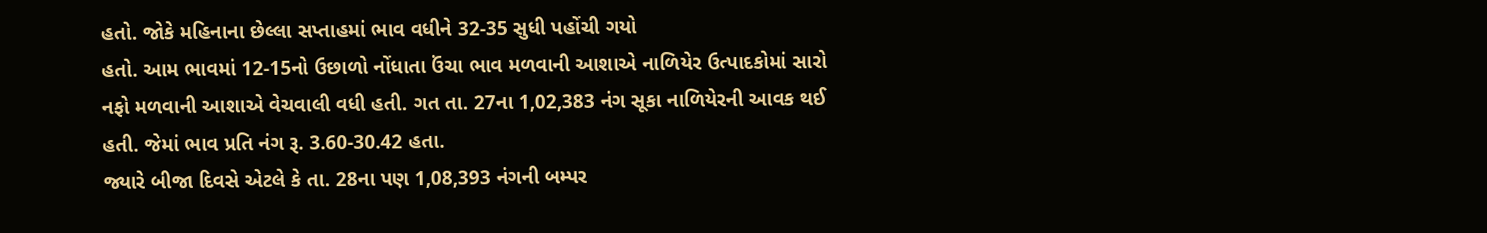હતો. જોકે મહિનાના છેલ્લા સપ્તાહમાં ભાવ વધીને 32-35 સુધી પહોંચી ગયો
હતો. આમ ભાવમાં 12-15નો ઉછાળો નોંધાતા ઉંચા ભાવ મળવાની આશાએ નાળિયેર ઉત્પાદકોમાં સારો
નફો મળવાની આશાએ વેચવાલી વધી હતી. ગત તા. 27ના 1,02,383 નંગ સૂકા નાળિયેરની આવક થઈ
હતી. જેમાં ભાવ પ્રતિ નંગ રૂ. 3.60-30.42 હતા.
જ્યારે બીજા દિવસે એટલે કે તા. 28ના પણ 1,08,393 નંગની બમ્પર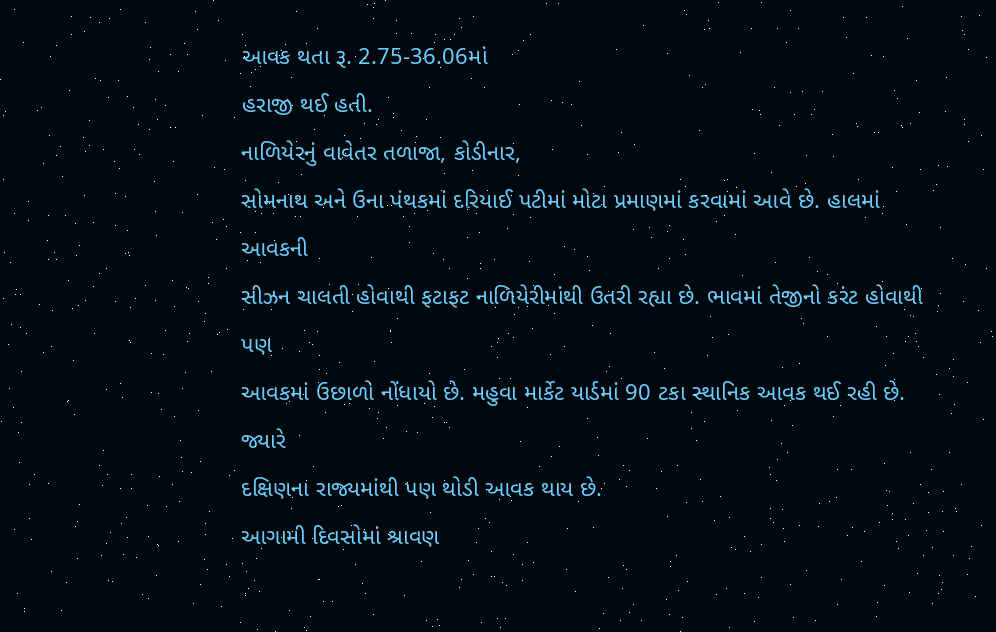આવક થતા રૂ. 2.75-36.06માં
હરાજી થઈ હતી.
નાળિયેરનું વાવેતર તળાજા, કોડીનાર,
સોમનાથ અને ઉના પંથકમાં દરિયાઈ પટીમાં મોટા પ્રમાણમાં કરવામાં આવે છે. હાલમાં આવકની
સીઝન ચાલતી હોવાથી ફટાફટ નાળિયેરીમાંથી ઉતરી રહ્યા છે. ભાવમાં તેજીનો કરંટ હોવાથી પણ
આવકમાં ઉછાળો નોંધાયો છે. મહુવા માર્કેટ યાર્ડમાં 90 ટકા સ્થાનિક આવક થઈ રહી છે. જ્યારે
દક્ષિણના રાજ્યમાંથી પણ થોડી આવક થાય છે.
આગામી દિવસોમાં શ્રાવણ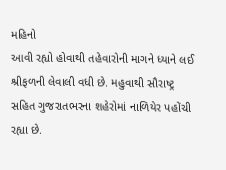મહિનો
આવી રહ્યો હોવાથી તહેવારોની માગને ધ્યાને લઈ શ્રીફળની લેવાલી વધી છે. મહુવાથી સૌરાષ્ટ્ર
સહિત ગુજરાતભરના શહેરોમાં નાળિયેર પહોંચી રહ્યા છે.